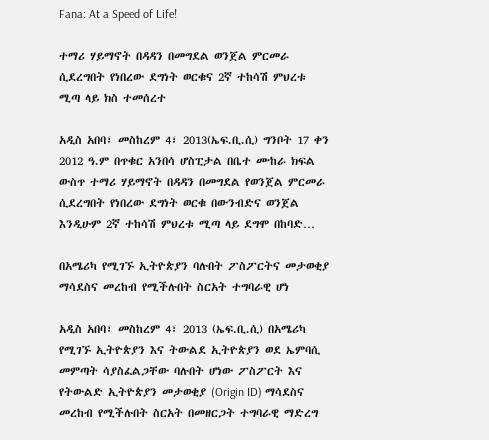Fana: At a Speed of Life!

ተማሪ ሃይማኖት በዳዳን በመግደል ወንጀል ምርመራ ሲደረግበት የነበረው ደግነት ወርቁና 2ኛ ተከሳሽ ምህረቱ ሚጣ ላይ ክስ ተመሰረተ

አዲስ አበባ፣ መስከረም 4፣ 2013(ኤፍ.ቢ.ሲ) ግንቦት 17 ቀን 2012 ዓ.ም በጥቁር አንበሳ ሆስፒታል በቤተ ሙከራ ክፍል ውስጥ ተማሪ ሃይማኖት በዳዳን በመግደል የወንጀል ምርመራ ሲደረግበት የነበረው ደግነት ወርቁ በውንብድና ወንጀል እንዲሁም 2ኛ ተከሳሽ ምህረቱ ሚጣ ላይ ደግሞ በከባድ…

በአሜሪካ የሚገኙ ኢትዮጵያን ባሉበት ፖስፖርትና መታወቂያ ማሳደስና መረከብ የሚችሉበት ስርአት ተግባራዊ ሆነ

አዲስ አበባ፣ መስከረም 4፣ 2013 (ኤፍ.ቢ.ሲ) በአሜሪካ የሚገኙ ኢትዮጵያን እና ትውልደ ኢትዮጵያን ወደ ኤምባሲ መምጣት ሳያስፈልጋቸው ባሉበት ሆነው ፖስፖርት እና የትውልድ ኢትዮጵያን መታወቂያ (Origin ID) ማሳደስና መረከብ የሚችሉበት ስርአት በመዘርጋት ተግባራዊ ማድረግ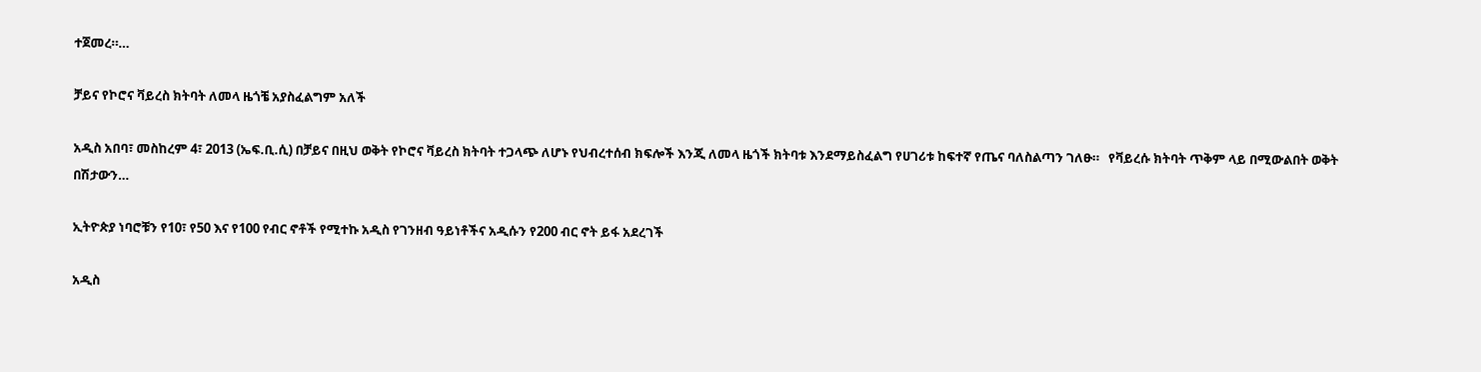ተጀመረ።…

ቻይና የኮሮና ቫይረስ ክትባት ለመላ ዜጎቼ አያስፈልግም አለች

አዲስ አበባ፣ መስከረም 4፣ 2013 (ኤፍ.ቢ.ሲ) በቻይና በዚህ ወቅት የኮሮና ቫይረስ ክትባት ተጋላጭ ለሆኑ የህብረተሰብ ክፍሎች እንጂ ለመላ ዜጎች ክትባቱ እንደማይስፈልግ የሀገሪቱ ከፍተኛ የጤና ባለስልጣን ገለፁ።   የቫይረሱ ክትባት ጥቅም ላይ በሚውልበት ወቅት በሽታውን…

ኢትዮጵያ ነባሮቹን የ10፣ የ50 እና የ100 የብር ኖቶች የሚተኩ አዲስ የገንዘብ ዓይነቶችና አዲሱን የ200 ብር ኖት ይፋ አደረገች

አዲስ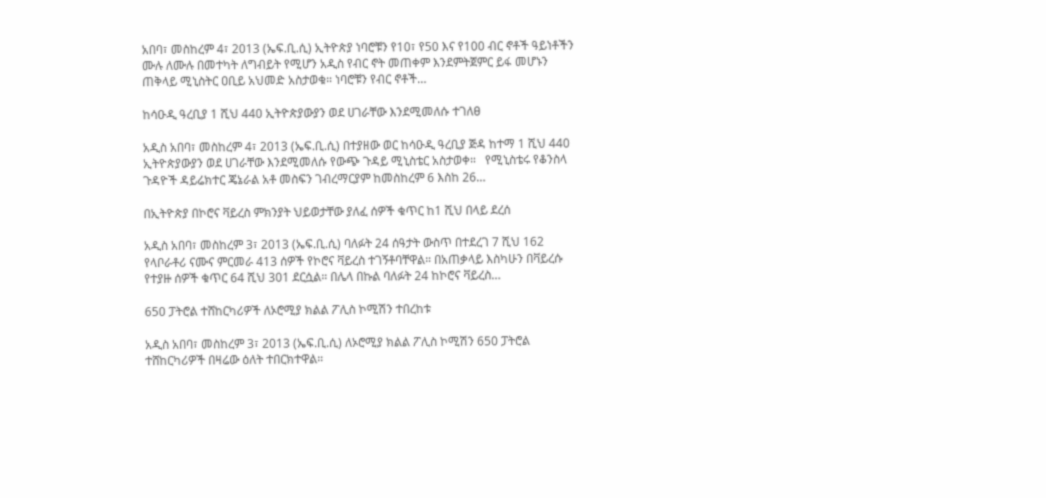አበባ፣ መስከረም 4፣ 2013 (ኤፍ.ቢ.ሲ) ኢትዮጵያ ነባሮቹን የ10፣ የ50 እና የ100 ብር ኖቶች ዓይነቶችን ሙሉ ለሙሉ በመተካት ለግብይት የሚሆን አዲስ የብር ኖት መጠቀም እንደምትጀምር ይፋ መሆኑን ጠቅላይ ሚኒስትር ዐቢይ አህመድ አስታወቁ። ነባሮቹን የብር ኖቶች…

ከሳዑዲ ዓረቢያ 1 ሺህ 440 ኢትዮጵያውያን ወደ ሀገራቸው እንደሚመለሱ ተገለፀ

አዲስ አበባ፣ መስከረም 4፣ 2013 (ኤፍ.ቢ.ሲ) በተያዘው ወር ከሳዑዲ ዓረቢያ ጅዳ ከተማ 1 ሺህ 440 ኢትዮጵያውያን ወደ ሀገራቸው እንደሚመለሱ የውጭ ጉዳይ ሚኒስቴር አስታወቀ።   የሚኒስቴሩ የቆንስላ ጉዳዮች ዳይሬክተር ጄኔራል አቶ መስፍን ገብረማርያም ከመስከረም 6 እስከ 26…

በኢትዮጵያ በኮሮና ቫይረስ ምክንያት ህይወታቸው ያለፈ ሰዎች ቁጥር ከ1 ሺህ በላይ ደረሰ

አዲስ አበባ፣ መስከረም 3፣ 2013 (ኤፍ.ቢ.ሲ) ባለፉት 24 ሰዓታት ውስጥ በተደረገ 7 ሺህ 162 የላቦራቶሪ ናሙና ምርመራ 413 ሰዎች የኮሮና ቫይረስ ተገኝቶባቸዋል። በአጠቃላይ እስካሁን በቫይረሱ የተያዙ ሰዎች ቁጥር 64 ሺህ 301 ደርሷል። በሌላ በኩል ባለፉት 24 ከኮሮና ቫይረስ…

650 ፓትሮል ተሸከርካሪዎች ለኦሮሚያ ክልል ፖሊስ ኮሚሽን ተበረከቱ

አዲስ አበባ፣ መስከረም 3፣ 2013 (ኤፍ.ቢ.ሲ) ለኦሮሚያ ክልል ፖሊስ ኮሚሽን 650 ፓትሮል ተሸከርካሪዎች በዛሬው ዕለት ተበርክተዋል።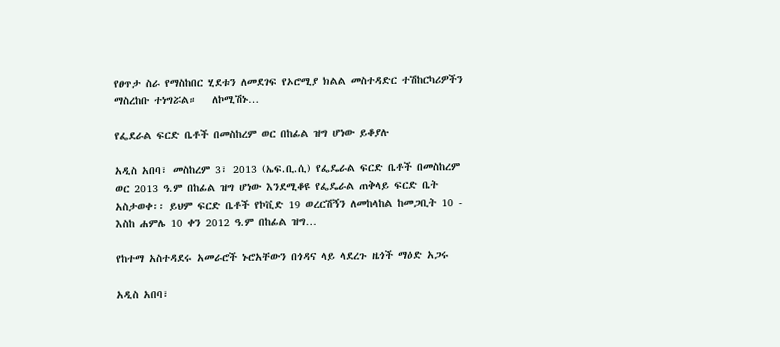የፀጥታ ስራ የማስከበር ሂደቱን ለመደገፍ የኦሮሚያ ክልል መስተዳድር ተሽከርካሪዎችን ማስረከቡ ተነግሯል።   ለኮሚሽኑ…

የፌደራል ፍርድ ቤቶች በመስከረም ወር በከፊል ዝግ ሆነው ይቆያሉ

አዲስ አበባ፣ መስከረም 3፣ 2013 (ኤፍ.ቢ.ሲ) የፌዴራል ፍርድ ቤቶች በመስከረም ወር 2013 ዓ.ም በከፊል ዝግ ሆነው እንደሚቆዩ የፌዴራል ጠቅላይ ፍርድ ቤት አስታወቀ፡፡ ይህም ፍርድ ቤቶች የኮቪድ 19 ወረርሽኝን ለመከላከል ከመጋቢት 10 - እስከ ሐምሌ 10 ቀን 2012 ዓ.ም በከፊል ዝግ…

የከተማ አስተዳደሩ አመራሮች ኑሮአቸውን በጎዳና ላይ ላደረጉ ዜጎች ማዕድ አጋሩ

አዲስ አበባ፣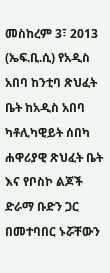መስከረም 3፣ 2013 (ኤፍ.ቢ.ሲ) የአዲስ አበባ ከንቲባ ጽህፈት ቤት ከአዲስ አበባ ካቶሊካዊይት ሰበካ ሐዋሪያዊ ጽህፈት ቤት እና የቦስኮ ልጆች ድራማ ቡድን ጋር በመተባበር ኑሯቸውን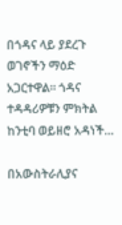በጎዳና ላይ ያደረጉ ወገኖችን ማዕድ አጋርተዋል። ጎዳና ተዳዳሪዎቹን ምክትል ከንቲባ ወይዘሮ አዳነች…

በአውስትራሊያና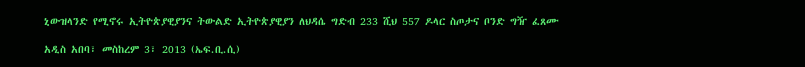ኒውዝላንድ የሚኖሩ ኢትዮጵያዊያንና ትውልድ ኢትዮጵያዊያን ለህዳሴ ግድብ 233 ሺህ 557 ዶላር ስጦታና ቦንድ ግዥ ፈጸሙ

አዲስ አበባ፣ መስከረም 3፣ 2013 (ኤፍ.ቢ.ሲ)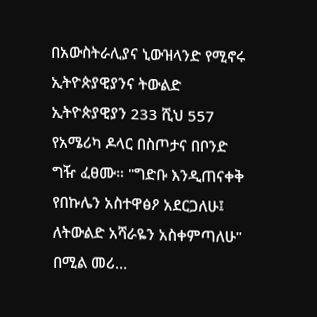በአውስትራሊያና ኒውዝላንድ የሚኖሩ ኢትዮጵያዊያንና ትውልድ ኢትዮጵያዊያን 233 ሺህ 557 የአሜሪካ ዶላር በስጦታና በቦንድ ግዥ ፈፀሙ። "ግድቡ እንዲጠናቀቅ የበኩሌን አስተዋፅዖ አደርጋለሁ፤ ለትውልድ አሻራዬን አስቀምጣለሁ" በሚል መሪ…